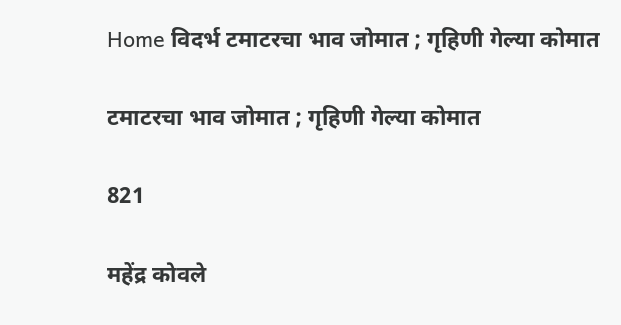Home विदर्भ टमाटरचा भाव जोमात ; गृहिणी गेल्या कोमात

टमाटरचा भाव जोमात ; गृहिणी गेल्या कोमात

821

महेंद्र कोवले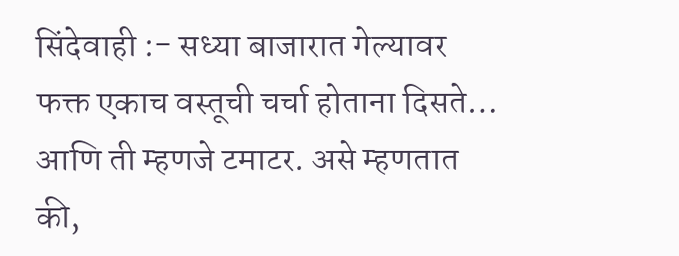सिंदेवाही :- सध्या बाजारात गेल्यावर फक्त एकाच वस्तूची चर्चा होताना दिसते… आणि ती म्हणजे टमाटर. असे म्हणतात की,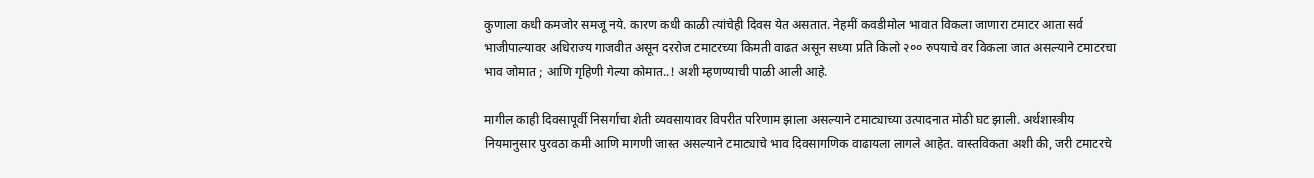कुणाला कधी कमजोर समजू नये. कारण कधी काळी त्यांचेही दिवस येत असतात. नेहमीं कवडीमोल भावात विकला जाणारा टमाटर आता सर्व भाजीपाल्यावर अधिराज्य गाजवीत असून दररोज टमाटरच्या किमती वाढत असून सध्या प्रति किलो २०० रुपयाचे वर विकला जात असल्याने टमाटरचा भाव जोमात ; आणि गृहिणी गेल्या कोमात..! अशी म्हणण्याची पाळी आली आहे.

मागील काही दिवसापूर्वी निसर्गाचा शेती व्यवसायावर विपरीत परिणाम झाला असल्याने टमाट्याच्या उत्पादनात मोठी घट झाली. अर्थशास्त्रीय नियमानुसार पुरवठा कमी आणि मागणी जास्त असल्याने टमाट्याचे भाव दिवसागणिक वाढायला लागले आहेत. वास्तविकता अशी की, जरी टमाटरचे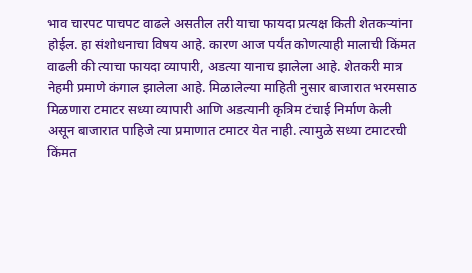भाव चारपट पाचपट वाढले असतील तरी याचा फायदा प्रत्यक्ष किती शेतकऱ्यांना होईल. हा संशोधनाचा विषय आहे. कारण आज पर्यंत कोणत्याही मालाची किंमत वाढली की त्याचा फायदा व्यापारी, अडत्या यानाच झालेला आहे. शेतकरी मात्र नेहमी प्रमाणे कंगाल झालेला आहे. मिळालेल्या माहिती नुसार बाजारात भरमसाठ मिळणारा टमाटर सध्या व्यापारी आणि अडत्यानी कृत्रिम टंचाई निर्माण केली असून बाजारात पाहिजे त्या प्रमाणात टमाटर येत नाही. त्यामुळे सध्या टमाटरची किंमत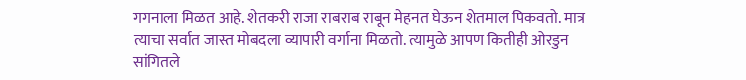गगनाला मिळत आहे. शेतकरी राजा राबराब राबून मेहनत घेऊन शेतमाल पिकवतो. मात्र त्याचा सर्वात जास्त मोबदला व्यापारी वर्गाना मिळतो. त्यामुळे आपण कितीही ओरडुन सांगितले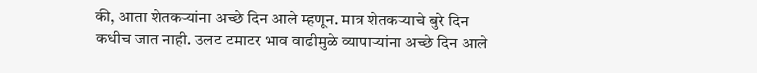की, आता शेतकऱ्यांना अच्छे दिन आले म्हणून. मात्र शेतकऱ्याचे बुरे दिन कधीच जात नाही. उलट टमाटर भाव वाढीमुळे व्यापाऱ्यांना अच्छे दिन आले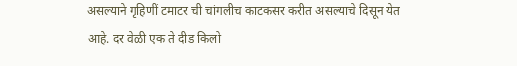असल्याने गृहिणीं टमाटर ची चांगलीच काटकसर करीत असल्याचे दिसून येत आहे. दर वेळी एक ते दीड किलो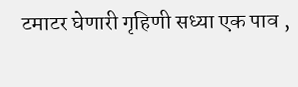टमाटर घेणारी गृहिणी सध्या एक पाव ,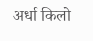अर्धा किलो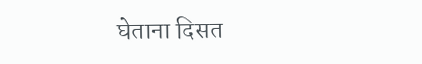घेताना दिसत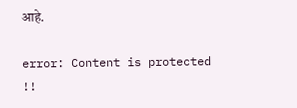आहे.

error: Content is protected !!